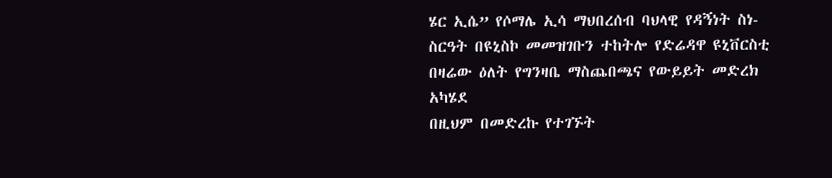ሄር ኢሴ” የሶማሌ ኢሳ ማህበረሰብ ባህላዊ የዳኝነት ስነ-ስርዓት በዩኒስኮ መመዝገቡን ተከትሎ የድሬዳዋ ዩኒቨርስቲ በዛሬው ዕለት የግንዛቤ ማስጨበጫና የውይይት መድረክ አካሄደ
በዚህም በመድረኩ የተገኙት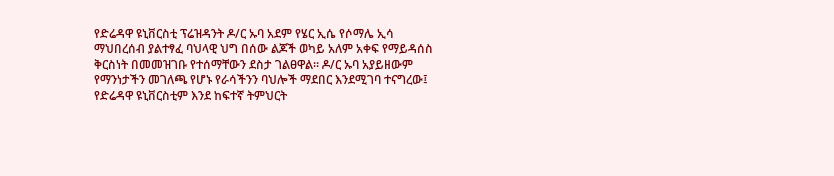የድሬዳዋ ዩኒቨርስቲ ፕሬዝዳንት ዶ/ር ኡባ አደም የሄር ኢሴ የሶማሌ ኢሳ ማህበረሰብ ያልተፃፈ ባህላዊ ህግ በሰው ልጆች ወካይ አለም አቀፍ የማይዳሰስ ቅርስነት በመመዝገቡ የተሰማቸውን ደስታ ገልፀዋል፡፡ ዶ/ር ኡባ አያይዘውም የማንነታችን መገለጫ የሆኑ የራሳችንን ባህሎች ማደበር እንደሚገባ ተናግረው፤ የድሬዳዋ ዩኒቨርስቲም እንደ ከፍተኛ ትምህርት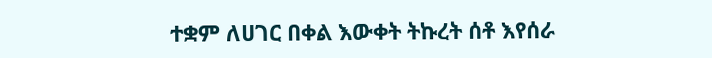ተቋም ለሀገር በቀል እውቀት ትኩረት ሰቶ እየሰራ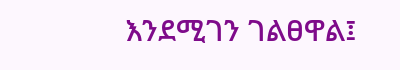እንደሚገን ገልፀዋል፤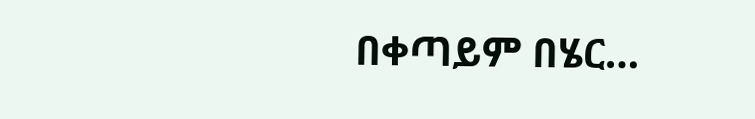በቀጣይም በሄር…